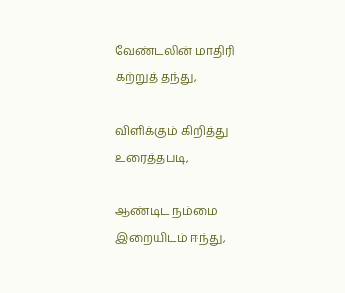வேண்டலின் மாதிரி கற்றுத் தந்து,

விளிக்கும் கிறித்து உரைத்தபடி,

ஆண்டிட நம்மை இறையிடம் ஈந்து,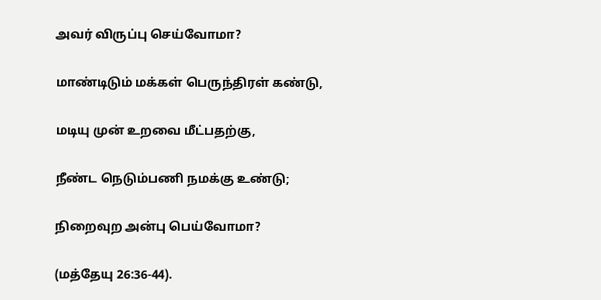அவர் விருப்பு செய்வோமா?

மாண்டிடும் மக்கள் பெருந்திரள் கண்டு,

மடியு முன் உறவை மீட்பதற்கு,

நீண்ட நெடும்பணி நமக்கு உண்டு;

நிறைவுற அன்பு பெய்வோமா?

(மத்தேயு 26:36-44).